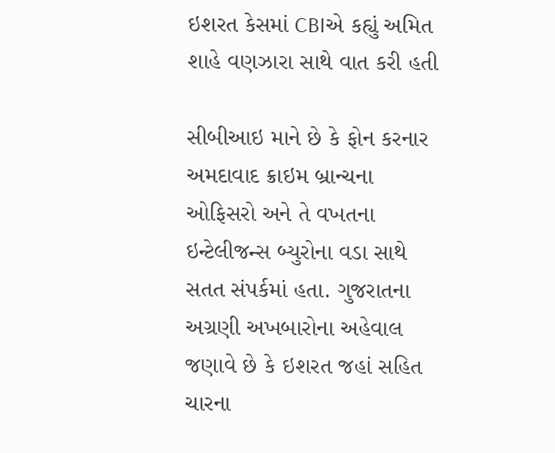ઇશરત કેસમાં CBIએ કહ્યું અમિત શાહે વણઝારા સાથે વાત કરી હતી

સીબીઆઇ માને છે કે ફોન કરનાર અમદાવાદ ક્રાઇમ બ્રાન્ચના ઓફિસરો અને તે વખતના ઇન્ટેલીજન્સ બ્યુરોના વડા સાથે સતત સંપર્કમાં હતા. ગુજરાતના અગ્રણી અખબારોના અહેવાલ જણાવે છે કે ઇશરત જહાં સહિત ચારના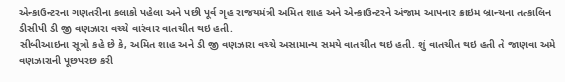એન્કાઉન્ટરના ગણતરીના કલાકો પહેલા અને પછી પૂર્વ ગૃહ રાજયમંત્રી અમિત શાહ અને એન્કાઉન્ટરને અંજામ આપનાર ક્રાઇમ બ્રાન્ચના તત્કાલિન ડીસીપી ડી જી વણઝારા વચ્ચે વારંવાર વાતચીત થઇ હતી.
સીબીઆઇના સૂત્રો કહે છે કે, અમિત શાહ અને ડી જી વણઝારા વચ્ચે અસામાન્ય સમયે વાતચીત થઇ હતી. શું વાતચીત થઇ હતી તે જાણવા અમે વણઝારાની પૂછપરછ કરી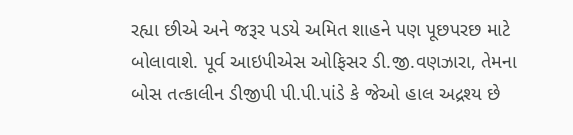રહ્યા છીએ અને જરૂર પડયે અમિત શાહને પણ પૂછપરછ માટે બોલાવાશે. પૂર્વ આઇપીએસ ઓફિસર ડી.જી.વણઝારા, તેમના બોસ તત્કાલીન ડીજીપી પી.પી.પાંડે કે જેઓ હાલ અદ્રશ્ય છે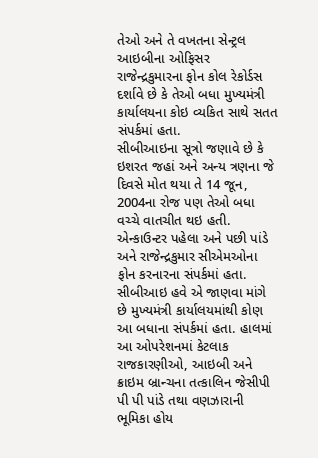તેઓ અને તે વખતના સેન્ટ્રલ આઇબીના ઓફિસર રાજેન્દ્રકુમારના ફોન કોલ રેકોર્ડસ દર્શાવે છે કે તેઓ બધા મુખ્યમંત્રી કાર્યાલયના કોઇ વ્યકિત સાથે સતત સંપર્કમાં હતા.
સીબીઆઇના સૂત્રો જણાવે છે કે ઇશરત જહાં અને અન્ય ત્રણના જે દિવસે મોત થયા તે 14 જૂન, 2004ના રોજ પણ તેઓ બધા વચ્ચે વાતચીત થઇ હતી. એન્કાઉન્ટર પહેલા અને પછી પાંડે અને રાજેન્દ્રકુમાર સીએમઓના ફોન કરનારના સંપર્કમાં હતા. સીબીઆઇ હવે એ જાણવા માંગે છે મુખ્યમંત્રી કાર્યાલયમાંથી કોણ આ બધાના સંપર્કમાં હતા. હાલમાં આ ઓપરેશનમાં કેટલાક રાજકારણીઓ, આઇબી અને ક્રાઇમ બ્રાન્ચના તત્કાલિન જેસીપી પી પી પાંડે તથા વણઝારાની ભૂમિકા હોય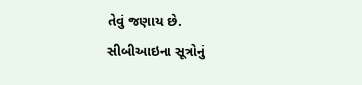તેવું જણાય છે.
સીબીઆઇના સૂત્રોનું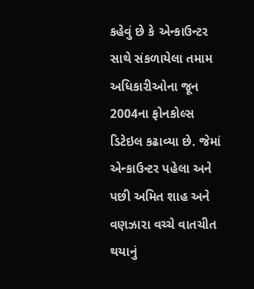કહેવું છે કે એન્કાઉન્ટર સાથે સંકળાયેલા તમામ અધિકારીઓના જૂન 2004ના ફોનકોલ્સ ડિટેઇલ કઢાવ્યા છે. જેમાં એન્કાઉન્ટર પહેલા અને પછી અમિત શાહ અને વણઝારા વચ્ચે વાતચીત થયાનું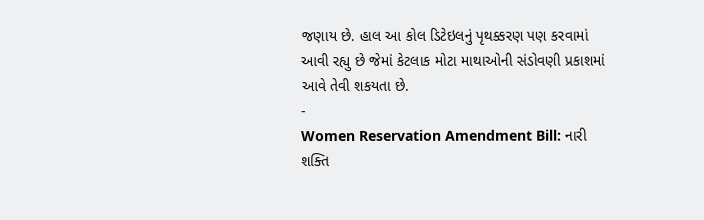જણાય છે. હાલ આ કોલ ડિટેઇલનું પૃથક્કરણ પણ કરવામાં આવી રહ્યુ છે જેમાં કેટલાક મોટા માથાઓની સંડોવણી પ્રકાશમાં આવે તેવી શકયતા છે.
-
Women Reservation Amendment Bill: નારી શક્તિ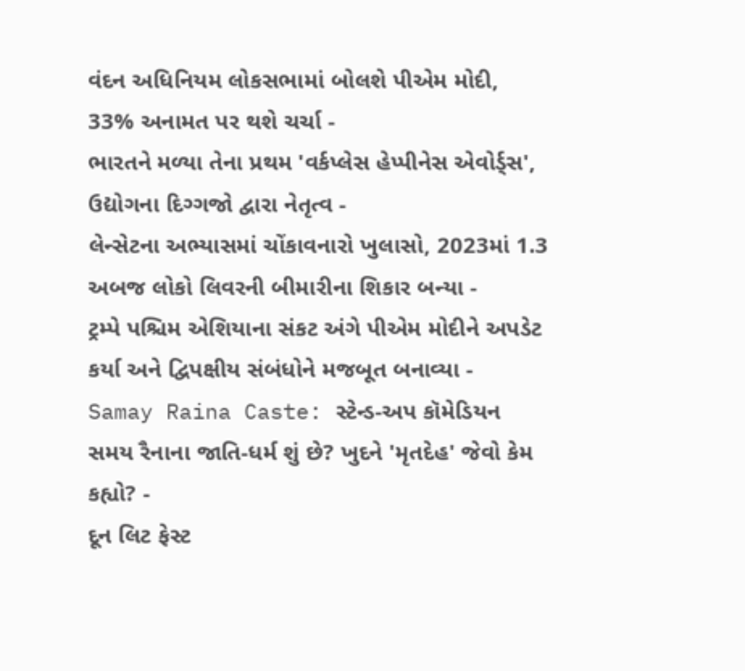વંદન અધિનિયમ લોકસભામાં બોલશે પીએમ મોદી, 33% અનામત પર થશે ચર્ચા -
ભારતને મળ્યા તેના પ્રથમ 'વર્કપ્લેસ હેપ્પીનેસ એવોર્ડ્સ', ઉદ્યોગના દિગ્ગજો દ્વારા નેતૃત્વ -
લેન્સેટના અભ્યાસમાં ચોંકાવનારો ખુલાસો, 2023માં 1.3 અબજ લોકો લિવરની બીમારીના શિકાર બન્યા -
ટ્રમ્પે પશ્ચિમ એશિયાના સંકટ અંગે પીએમ મોદીને અપડેટ કર્યા અને દ્વિપક્ષીય સંબંધોને મજબૂત બનાવ્યા -
Samay Raina Caste: સ્ટેન્ડ-અપ કૉમેડિયન સમય રૈનાના જાતિ-ધર્મ શું છે? ખુદને 'મૃતદેહ' જેવો કેમ કહ્યો? -
દૂન લિટ ફેસ્ટ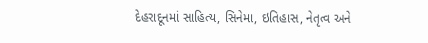દેહરાદૂનમાં સાહિત્ય, સિનેમા, ઇતિહાસ, નેતૃત્વ અને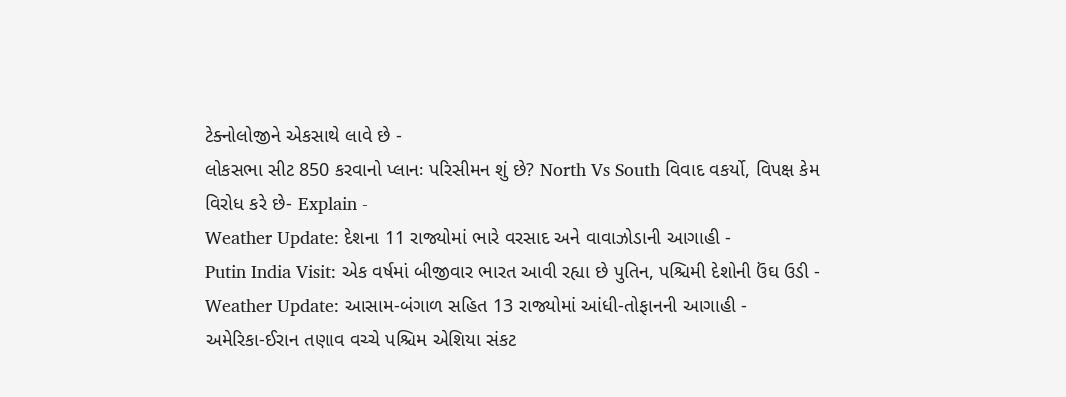ટેક્નોલોજીને એકસાથે લાવે છે -
લોકસભા સીટ 850 કરવાનો પ્લાનઃ પરિસીમન શું છે? North Vs South વિવાદ વકર્યો, વિપક્ષ કેમ વિરોધ કરે છે- Explain -
Weather Update: દેશના 11 રાજ્યોમાં ભારે વરસાદ અને વાવાઝોડાની આગાહી -
Putin India Visit: એક વર્ષમાં બીજીવાર ભારત આવી રહ્યા છે પુતિન, પશ્ચિમી દેશોની ઉંઘ ઉડી -
Weather Update: આસામ-બંગાળ સહિત 13 રાજ્યોમાં આંધી-તોફાનની આગાહી -
અમેરિકા-ઈરાન તણાવ વચ્ચે પશ્ચિમ એશિયા સંકટ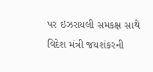પર ઇઝરાયલી સમકક્ષ સાથે વિદેશ મંત્રી જયશંકરની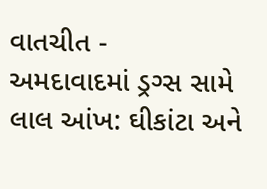વાતચીત -
અમદાવાદમાં ડ્રગ્સ સામે લાલ આંખ: ઘીકાંટા અને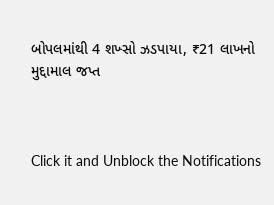બોપલમાંથી 4 શખ્સો ઝડપાયા, ₹21 લાખનો મુદ્દામાલ જપ્ત



Click it and Unblock the Notifications